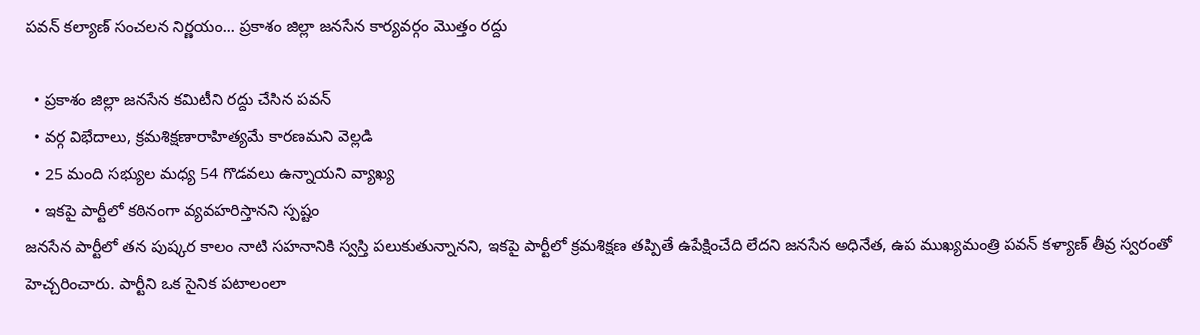పవన్ కల్యాణ్ సంచలన నిర్ణయం... ప్రకాశం జిల్లా జనసేన కార్యవర్గం మొత్తం రద్దు

  • ప్రకాశం జిల్లా జనసేన కమిటీని రద్దు చేసిన పవన్
  • వర్గ విభేదాలు, క్రమశిక్షణారాహిత్యమే కారణమని వెల్లడి
  • 25 మంది సభ్యుల మధ్య 54 గొడవలు ఉన్నాయని వ్యాఖ్య
  • ఇకపై పార్టీలో కఠినంగా వ్యవహరిస్తానని స్పష్టం
జనసేన పార్టీలో తన పుష్కర కాలం నాటి సహనానికి స్వస్తి పలుకుతున్నానని, ఇకపై పార్టీలో క్రమశిక్షణ తప్పితే ఉపేక్షించేది లేదని జనసేన అధినేత, ఉప ముఖ్యమంత్రి పవన్ కళ్యాణ్ తీవ్ర స్వరంతో హెచ్చరించారు. పార్టీని ఒక సైనిక పటాలంలా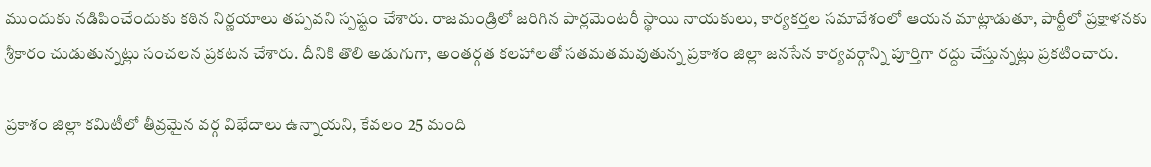ముందుకు నడిపించేందుకు కఠిన నిర్ణయాలు తప్పవని స్పష్టం చేశారు. రాజమండ్రిలో జరిగిన పార్లమెంటరీ స్థాయి నాయకులు, కార్యకర్తల సమావేశంలో ఆయన మాట్లాడుతూ, పార్టీలో ప్రక్షాళనకు శ్రీకారం చుడుతున్నట్లు సంచలన ప్రకటన చేశారు. దీనికి తొలి అడుగుగా, అంతర్గత కలహాలతో సతమతమవుతున్న ప్రకాశం జిల్లా జనసేన కార్యవర్గాన్ని పూర్తిగా రద్దు చేస్తున్నట్లు ప్రకటించారు.

ప్రకాశం జిల్లా కమిటీలో తీవ్రమైన వర్గ విభేదాలు ఉన్నాయని, కేవలం 25 మంది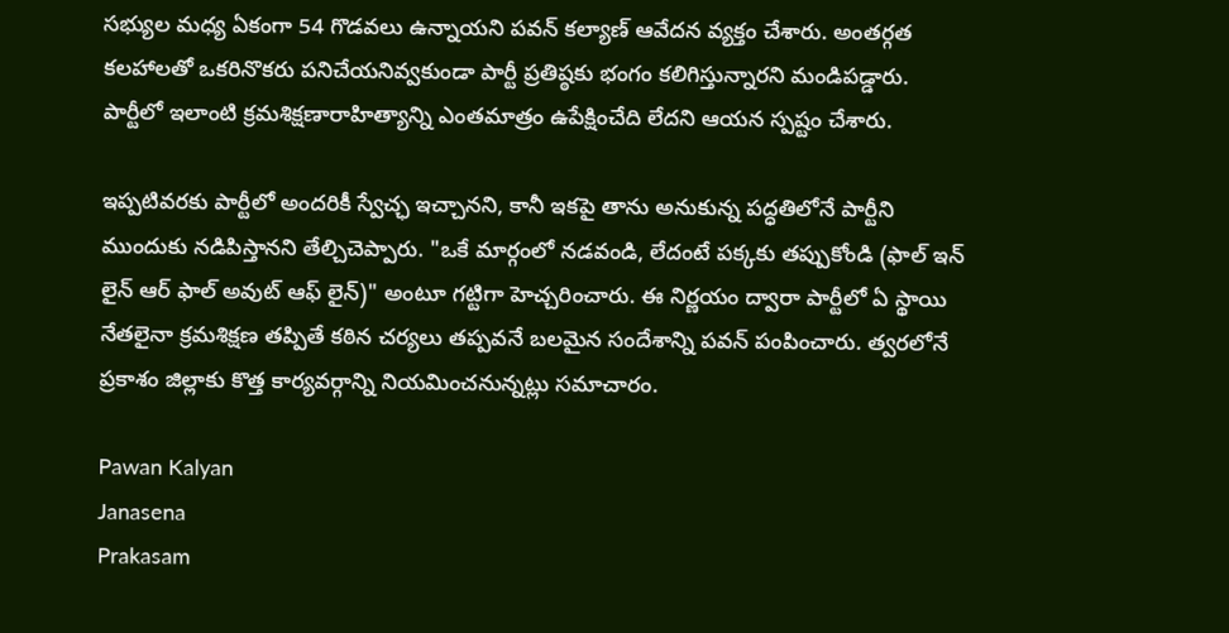సభ్యుల మధ్య ఏకంగా 54 గొడవలు ఉన్నాయని పవన్ కల్యాణ్ ఆవేదన వ్యక్తం చేశారు. అంతర్గత కలహాలతో ఒకరినొకరు పనిచేయనివ్వకుండా పార్టీ ప్రతిష్ఠకు భంగం కలిగిస్తున్నారని మండిపడ్డారు. పార్టీలో ఇలాంటి క్రమశిక్షణారాహిత్యాన్ని ఎంతమాత్రం ఉపేక్షించేది లేదని ఆయన స్పష్టం చేశారు.

ఇప్పటివరకు పార్టీలో అందరికీ స్వేచ్ఛ ఇచ్చానని, కానీ ఇకపై తాను అనుకున్న పద్ధతిలోనే పార్టీని ముందుకు నడిపిస్తానని తేల్చిచెప్పారు. "ఒకే మార్గంలో నడవండి, లేదంటే పక్కకు తప్పుకోండి (ఫాల్ ఇన్ లైన్ ఆర్ ఫాల్ అవుట్ ఆఫ్ లైన్)" అంటూ గట్టిగా హెచ్చరించారు. ఈ నిర్ణయం ద్వారా పార్టీలో ఏ స్థాయి నేతలైనా క్రమశిక్షణ తప్పితే కఠిన చర్యలు తప్పవనే బలమైన సందేశాన్ని పవన్ పంపించారు. త్వరలోనే ప్రకాశం జిల్లాకు కొత్త కార్యవర్గాన్ని నియమించనున్నట్లు సమాచారం.

Pawan Kalyan
Janasena
Prakasam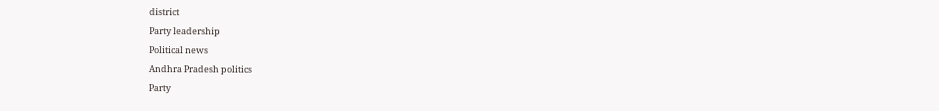district
Party leadership
Political news
Andhra Pradesh politics
Party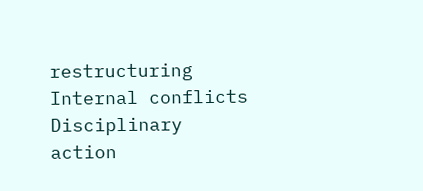restructuring
Internal conflicts
Disciplinary action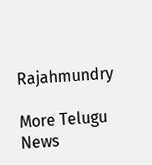Rajahmundry

More Telugu News